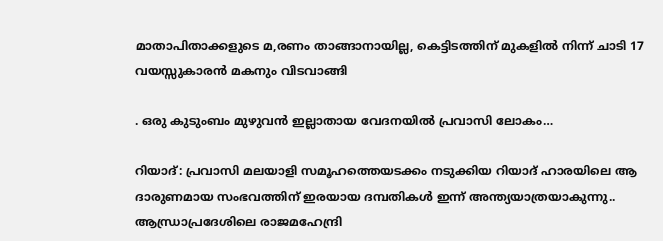മാതാപിതാക്കളുടെ മ,രണം താങ്ങാനായില്ല, കെട്ടിടത്തിന് മുകളില്‍ നിന്ന് ചാടി 17 വയസ്സുകാരന്‍ മകനും വിടവാങ്ങി

. ഒരു കുടുംബം മുഴുവന്‍ ഇല്ലാതായ വേദനയില്‍ പ്രവാസി ലോകം…

റിയാദ്: പ്രവാസി മലയാളി സമൂഹത്തെയടക്കം നടുക്കിയ റിയാദ് ഹാരയിലെ ആ ദാരുണമായ സംഭവത്തിന് ഇരയായ ദമ്പതികള്‍ ഇന്ന് അന്ത്യയാത്രയാകുന്നു.. ആന്ധ്രാപ്രദേശിലെ രാജമഹേന്ദ്രി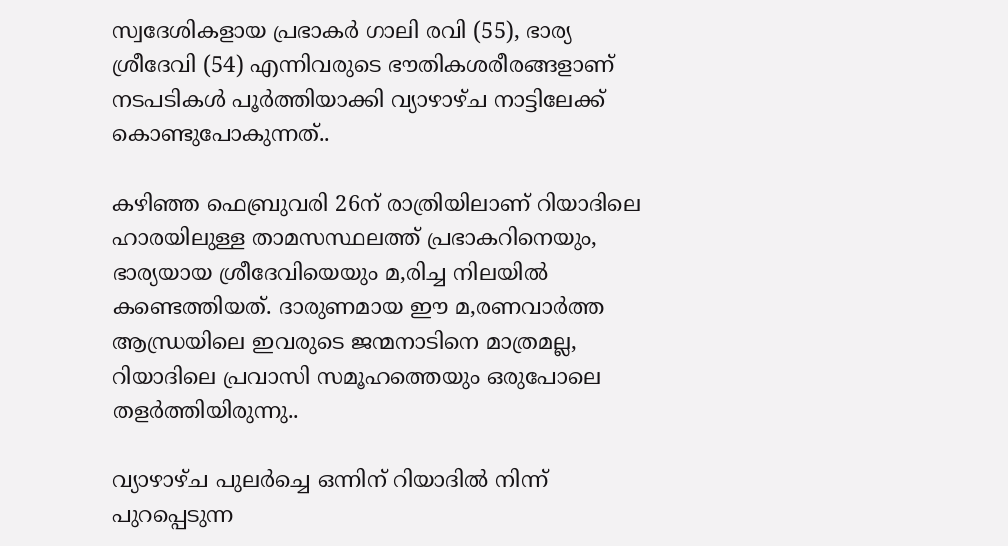സ്വദേശികളായ പ്രഭാകര്‍ ഗാലി രവി (55), ഭാര്യ ശ്രീദേവി (54) എന്നിവരുടെ ഭൗതികശരീരങ്ങളാണ് നടപടികള്‍ പൂര്‍ത്തിയാക്കി വ്യാഴാഴ്ച നാട്ടിലേക്ക് കൊണ്ടുപോകുന്നത്..

കഴിഞ്ഞ ഫെബ്രുവരി 26ന് രാത്രിയിലാണ് റിയാദിലെ ഹാരയിലുള്ള താമസസ്ഥലത്ത് പ്രഭാകറിനെയും, ഭാര്യയായ ശ്രീദേവിയെയും മ,രിച്ച നിലയില്‍ കണ്ടെത്തിയത്. ദാരുണമായ ഈ മ,രണവാര്‍ത്ത ആന്ധ്രയിലെ ഇവരുടെ ജന്മനാടിനെ മാത്രമല്ല, റിയാദിലെ പ്രവാസി സമൂഹത്തെയും ഒരുപോലെ തളര്‍ത്തിയിരുന്നു..

വ്യാഴാഴ്ച പുലര്‍ച്ചെ ഒന്നിന് റിയാദില്‍ നിന്ന് പുറപ്പെടുന്ന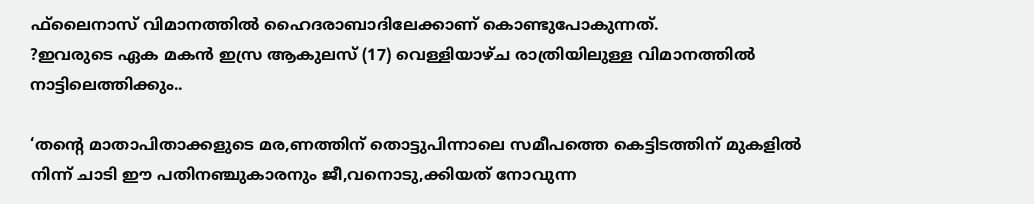ഫ്‌ലൈനാസ് വിമാനത്തില്‍ ഹൈദരാബാദിലേക്കാണ് കൊണ്ടുപോകുന്നത്.
?ഇവരുടെ ഏക മകന്‍ ഇസ്ര ആകുലസ് (17) വെള്ളിയാഴ്ച രാത്രിയിലുള്ള വിമാനത്തില്‍ നാട്ടിലെത്തിക്കും..

‘തന്റെ മാതാപിതാക്കളുടെ മര,ണത്തിന് തൊട്ടുപിന്നാലെ സമീപത്തെ കെട്ടിടത്തിന് മുകളില്‍ നിന്ന് ചാടി ഈ പതിനഞ്ചുകാരനും ജീ,വനൊടു,ക്കിയത് നോവുന്ന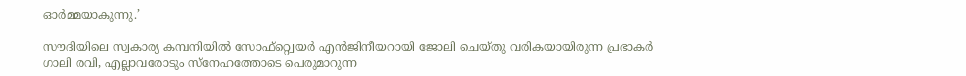ഓര്‍മ്മയാകുന്നു.’

സൗദിയിലെ സ്വകാര്യ കമ്പനിയില്‍ സോഫ്റ്റ്വെയര്‍ എന്‍ജിനീയറായി ജോലി ചെയ്തു വരികയായിരുന്ന പ്രഭാകര്‍ ഗാലി രവി, എല്ലാവരോടും സ്‌നേഹത്തോടെ പെരുമാറുന്ന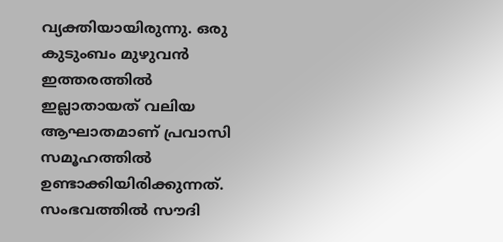വ്യക്തിയായിരുന്നു. ഒരു കുടുംബം മുഴുവന്‍ ഇത്തരത്തില്‍ ഇല്ലാതായത് വലിയ ആഘാതമാണ് പ്രവാസി സമൂഹത്തില്‍ ഉണ്ടാക്കിയിരിക്കുന്നത്. സംഭവത്തില്‍ സൗദി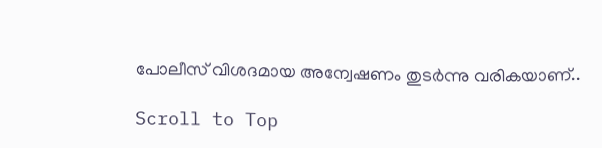പോലീസ് വിശദമായ അന്വേഷണം തുടര്‍ന്നു വരികയാണ്..

Scroll to Top